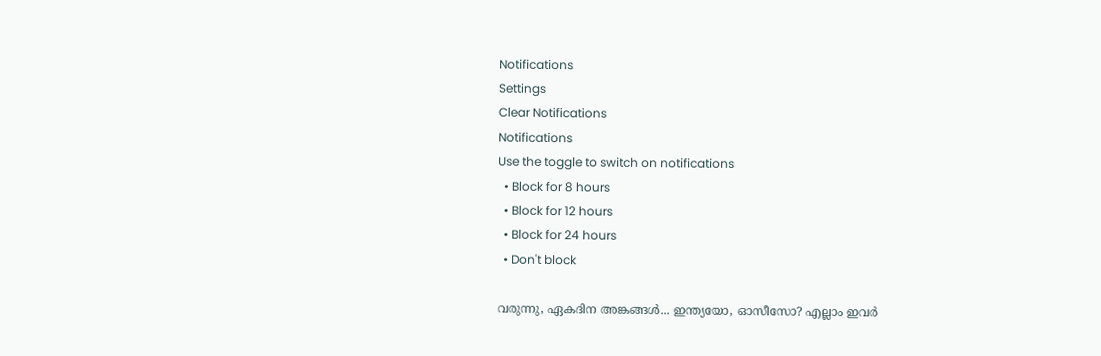Notifications
Settings
Clear Notifications
Notifications
Use the toggle to switch on notifications
  • Block for 8 hours
  • Block for 12 hours
  • Block for 24 hours
  • Don't block

വരുന്നു, ഏകദിന അങ്കങ്ങള്‍... ഇന്ത്യയോ, ഓസീസോ? എല്ലാം ഇവര്‍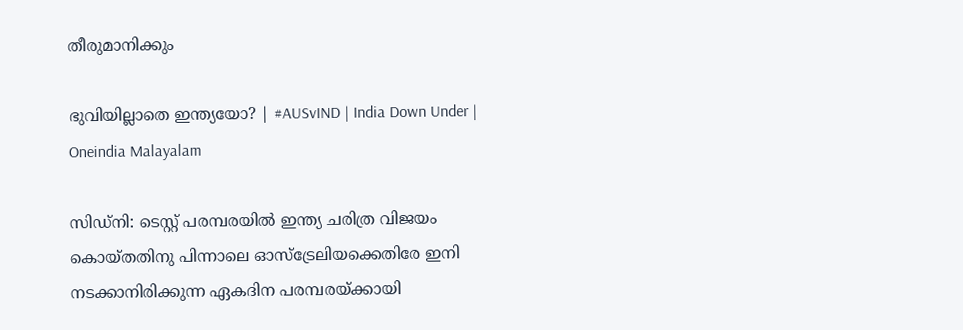തീരുമാനിക്കും

ഭുവിയില്ലാതെ ഇന്ത്യയോ? | #AUSvIND | India Down Under | Oneindia Malayalam

സിഡ്‌നി: ടെസ്റ്റ് പരമ്പരയില്‍ ഇന്ത്യ ചരിത്ര വിജയം കൊയ്തതിനു പിന്നാലെ ഓസ്‌ട്രേലിയക്കെതിരേ ഇനി നടക്കാനിരിക്കുന്ന ഏകദിന പരമ്പരയ്ക്കായി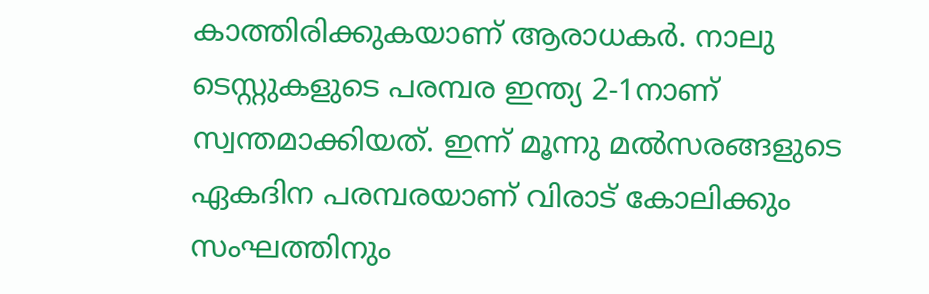കാത്തിരിക്കുകയാണ് ആരാധകര്‍. നാലു ടെസ്റ്റുകളുടെ പരമ്പര ഇന്ത്യ 2-1നാണ് സ്വന്തമാക്കിയത്. ഇന്ന് മൂന്നു മല്‍സരങ്ങളുടെ ഏകദിന പരമ്പരയാണ് വിരാട് കോലിക്കും സംഘത്തിനും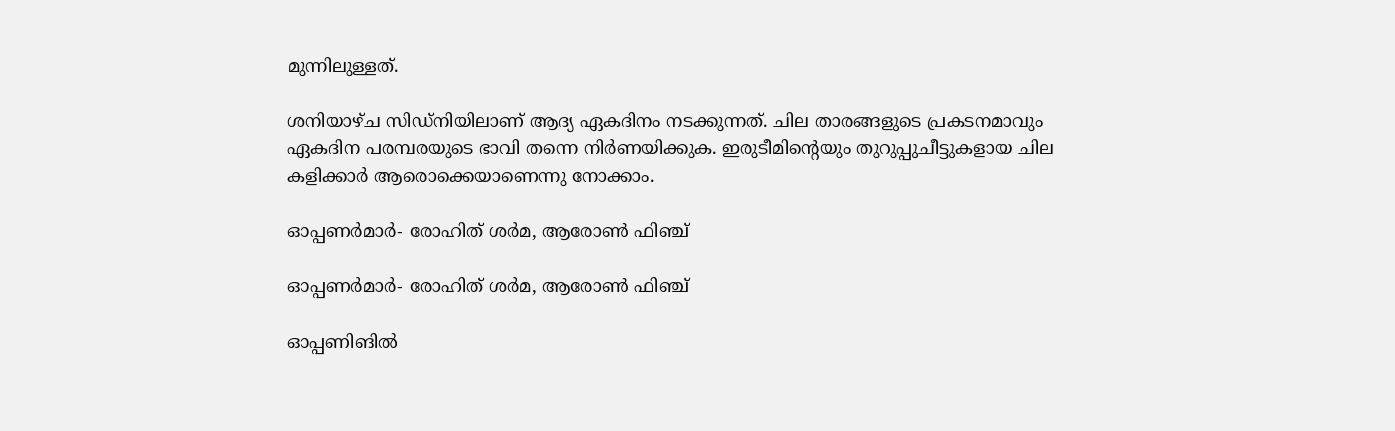മുന്നിലുള്ളത്.

ശനിയാഴ്ച സിഡ്‌നിയിലാണ് ആദ്യ ഏകദിനം നടക്കുന്നത്. ചില താരങ്ങളുടെ പ്രകടനമാവും ഏകദിന പരമ്പരയുടെ ഭാവി തന്നെ നിര്‍ണയിക്കുക. ഇരുടീമിന്റെയും തുറുപ്പുചീട്ടുകളായ ചില കളിക്കാര്‍ ആരൊക്കെയാണെന്നു നോക്കാം.

ഓപ്പണര്‍മാര്‍- രോഹിത് ശര്‍മ, ആരോണ്‍ ഫിഞ്ച്

ഓപ്പണര്‍മാര്‍- രോഹിത് ശര്‍മ, ആരോണ്‍ ഫിഞ്ച്

ഓപ്പണിങില്‍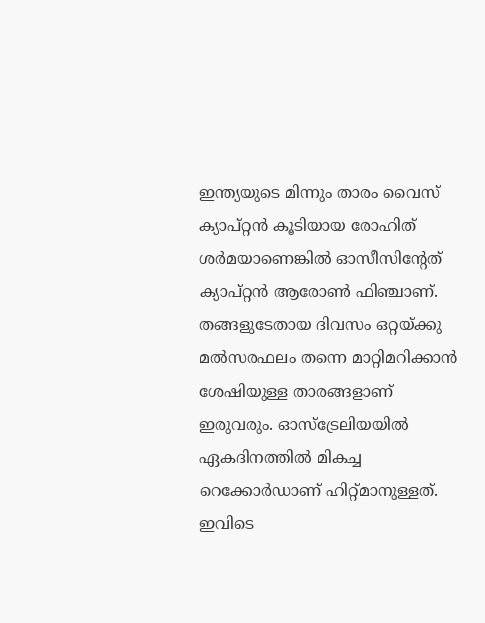ഇന്ത്യയുടെ മിന്നും താരം വൈസ് ക്യാപ്റ്റന്‍ കൂടിയായ രോഹിത് ശര്‍മയാണെങ്കില്‍ ഓസീസിന്റേത് ക്യാപ്റ്റന്‍ ആരോണ്‍ ഫിഞ്ചാണ്. തങ്ങളുടേതായ ദിവസം ഒറ്റയ്ക്കു മല്‍സരഫലം തന്നെ മാറ്റിമറിക്കാന്‍ ശേഷിയുള്ള താരങ്ങളാണ് ഇരുവരും. ഓസ്‌ട്രേലിയയില്‍ ഏകദിനത്തില്‍ മികച്ച റെക്കോര്‍ഡാണ് ഹിറ്റ്മാനുള്ളത്. ഇവിടെ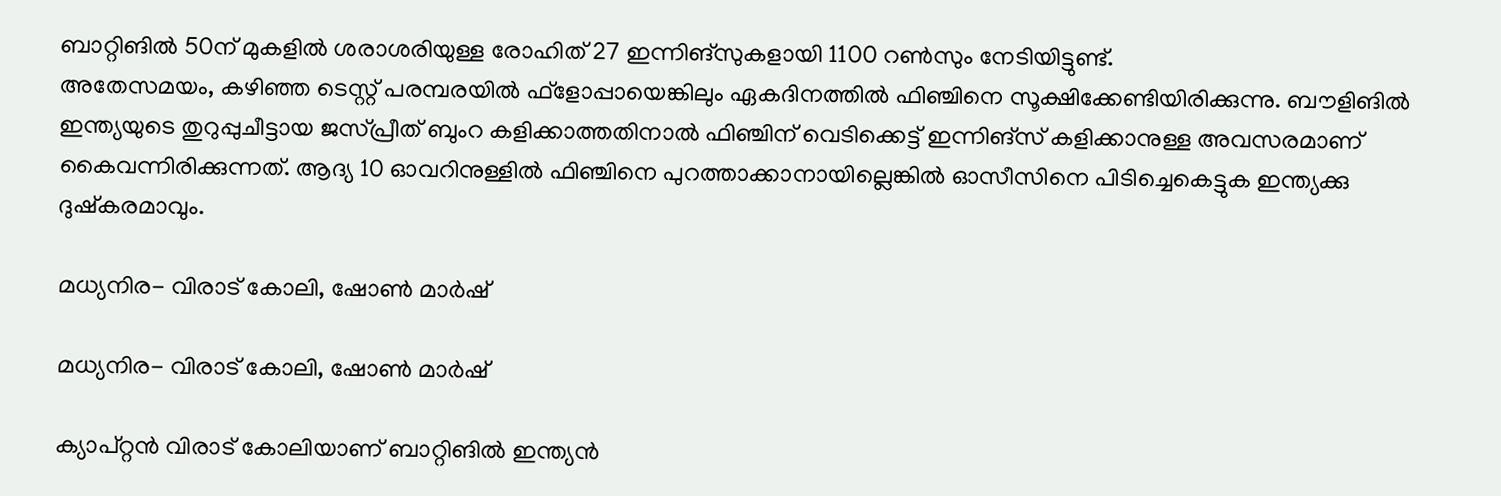ബാറ്റിങില്‍ 50ന് മുകളില്‍ ശരാശരിയുള്ള രോഹിത് 27 ഇന്നിങ്‌സുകളായി 1100 റണ്‍സും നേടിയിട്ടുണ്ട്.
അതേസമയം, കഴിഞ്ഞ ടെസ്റ്റ് പരമ്പരയില്‍ ഫ്‌ളോപ്പായെങ്കിലും ഏകദിനത്തില്‍ ഫിഞ്ചിനെ സൂക്ഷിക്കേണ്ടിയിരിക്കുന്നു. ബൗളിങില്‍ ഇന്ത്യയുടെ തുറുപ്പുചീട്ടായ ജസ്പ്രീത് ബുംറ കളിക്കാത്തതിനാല്‍ ഫിഞ്ചിന് വെടിക്കെട്ട് ഇന്നിങ്‌സ് കളിക്കാനുള്ള അവസരമാണ് കൈവന്നിരിക്കുന്നത്. ആദ്യ 10 ഓവറിനുള്ളില്‍ ഫിഞ്ചിനെ പുറത്താക്കാനായില്ലെങ്കില്‍ ഓസീസിനെ പിടിച്ചെകെട്ടുക ഇന്ത്യക്കു ദുഷ്‌കരമാവും.

മധ്യനിര- വിരാട് കോലി, ഷോണ്‍ മാര്‍ഷ്

മധ്യനിര- വിരാട് കോലി, ഷോണ്‍ മാര്‍ഷ്

ക്യാപ്റ്റന്‍ വിരാട് കോലിയാണ് ബാറ്റിങില്‍ ഇന്ത്യന്‍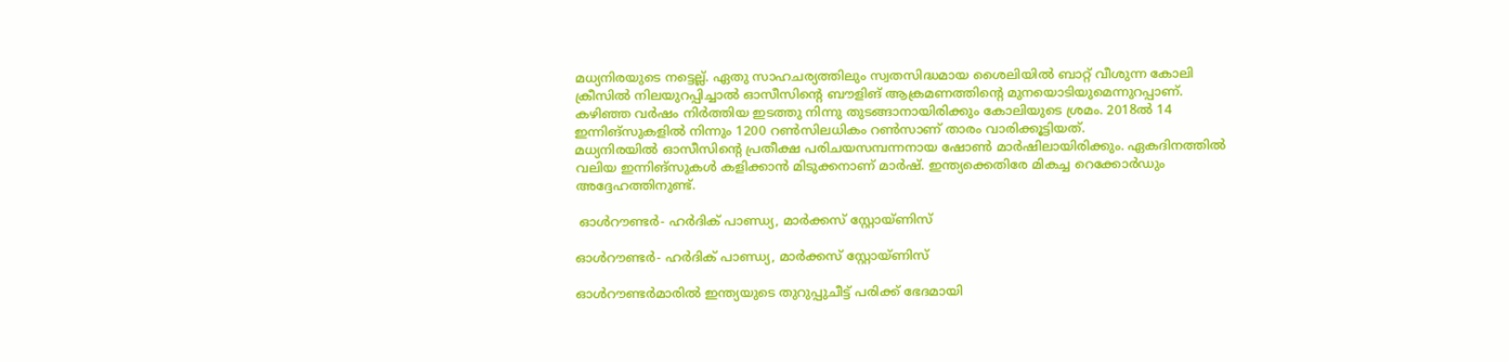മധ്യനിരയുടെ നട്ടെല്ല്. ഏതു സാഹചര്യത്തിലും സ്വതസിദ്ധമായ ശൈലിയില്‍ ബാറ്റ് വീശുന്ന കോലി ക്രീസില്‍ നിലയുറപ്പിച്ചാല്‍ ഓസീസിന്റെ ബൗളിങ് ആക്രമണത്തിന്റെ മുനയൊടിയുമെന്നുറപ്പാണ്. കഴിഞ്ഞ വര്‍ഷം നിര്‍ത്തിയ ഇടത്തു നിന്നു തുടങ്ങാനായിരിക്കും കോലിയുടെ ശ്രമം. 2018ല്‍ 14 ഇന്നിങ്‌സുകളില്‍ നിന്നും 1200 റണ്‍സിലധികം റണ്‍സാണ് താരം വാരിക്കൂട്ടിയത്.
മധ്യനിരയില്‍ ഓസീസിന്റെ പ്രതീക്ഷ പരിചയസമ്പന്നനായ ഷോണ്‍ മാര്‍ഷിലായിരിക്കും. ഏകദിനത്തില്‍ വലിയ ഇന്നിങ്‌സുകള്‍ കളിക്കാന്‍ മിടുക്കനാണ് മാര്‍ഷ്. ഇന്ത്യക്കെതിരേ മികച്ച റെക്കോര്‍ഡും അദ്ദേഹത്തിനുണ്ട്.

 ഓള്‍റൗണ്ടര്‍- ഹര്‍ദിക് പാണ്ഡ്യ, മാര്‍ക്കസ് സ്റ്റോയ്ണിസ്

ഓള്‍റൗണ്ടര്‍- ഹര്‍ദിക് പാണ്ഡ്യ, മാര്‍ക്കസ് സ്റ്റോയ്ണിസ്

ഓള്‍റൗണ്ടര്‍മാരില്‍ ഇന്ത്യയുടെ തുറുപ്പുചീട്ട് പരിക്ക് ഭേദമായി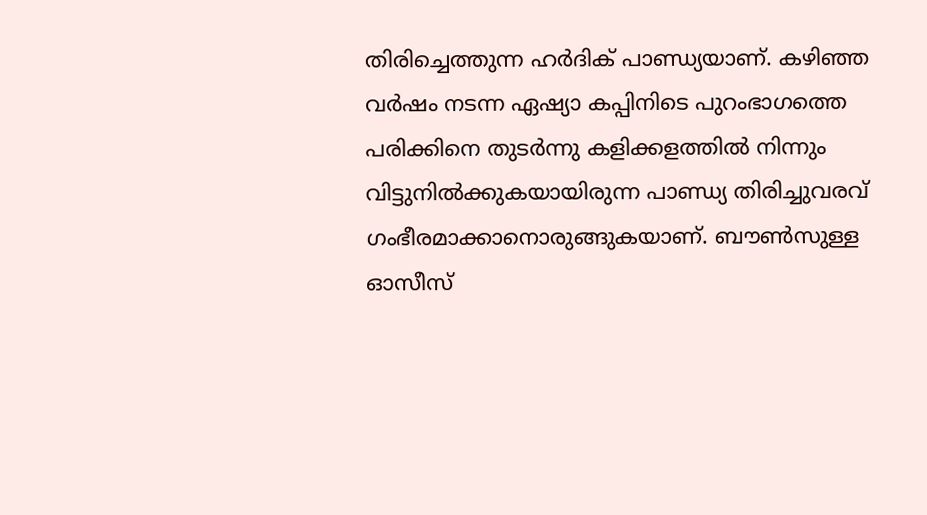തിരിച്ചെത്തുന്ന ഹര്‍ദിക് പാണ്ഡ്യയാണ്. കഴിഞ്ഞ വര്‍ഷം നടന്ന ഏഷ്യാ കപ്പിനിടെ പുറംഭാഗത്തെ പരിക്കിനെ തുടര്‍ന്നു കളിക്കളത്തില്‍ നിന്നും വിട്ടുനില്‍ക്കുകയായിരുന്ന പാണ്ഡ്യ തിരിച്ചുവരവ് ഗംഭീരമാക്കാനൊരുങ്ങുകയാണ്. ബൗണ്‍സുള്ള ഓസീസ്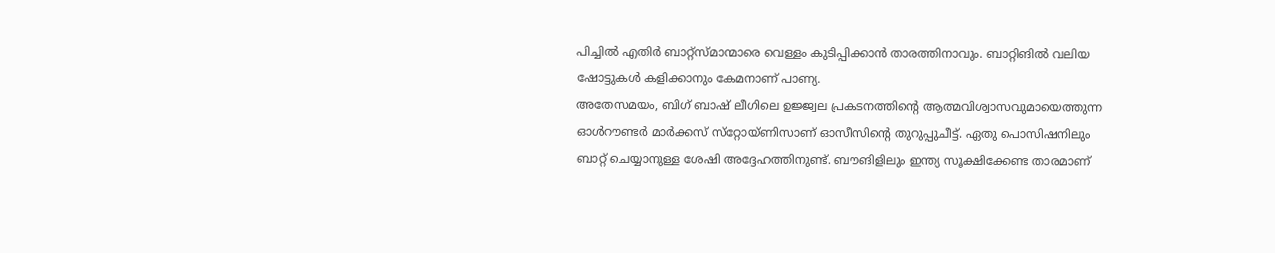പിച്ചില്‍ എതിര്‍ ബാറ്റ്‌സ്മാന്മാരെ വെള്ളം കുടിപ്പിക്കാന്‍ താരത്തിനാവും. ബാറ്റിങില്‍ വലിയ ഷോട്ടുകള്‍ കളിക്കാനും കേമനാണ് പാണ്യ.
അതേസമയം, ബിഗ് ബാഷ് ലീഗിലെ ഉജ്ജ്വല പ്രകടനത്തിന്റെ ആത്മവിശ്വാസവുമായെത്തുന്ന ഓള്‍റൗണ്ടര്‍ മാര്‍ക്കസ് സ്‌റ്റോയ്ണിസാണ് ഓസീസിന്റെ തുറുപ്പുചീട്ട്. ഏതു പൊസിഷനിലും ബാറ്റ് ചെയ്യാനുള്ള ശേഷി അദ്ദേഹത്തിനുണ്ട്. ബൗങിളിലും ഇന്ത്യ സൂക്ഷിക്കേണ്ട താരമാണ്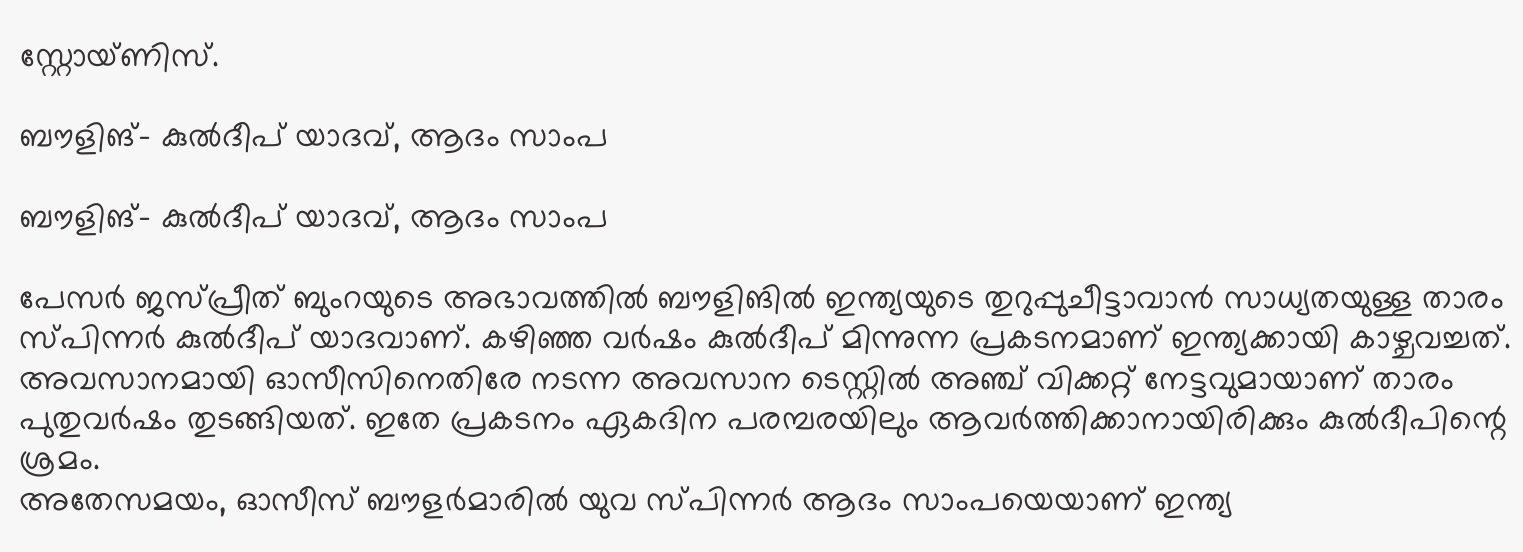സ്റ്റോയ്ണിസ്.

ബൗളിങ്- കുല്‍ദീപ് യാദവ്, ആദം സാംപ

ബൗളിങ്- കുല്‍ദീപ് യാദവ്, ആദം സാംപ

പേസര്‍ ജസ്പ്രീത് ബുംറയുടെ അഭാവത്തില്‍ ബൗളിങില്‍ ഇന്ത്യയുടെ തുറുപ്പുചീട്ടാവാന്‍ സാധ്യതയുള്ള താരം സ്പിന്നര്‍ കുല്‍ദീപ് യാദവാണ്. കഴിഞ്ഞ വര്‍ഷം കുല്‍ദീപ് മിന്നുന്ന പ്രകടനമാണ് ഇന്ത്യക്കായി കാഴ്ചവച്ചത്. അവസാനമായി ഓസീസിനെതിരേ നടന്ന അവസാന ടെസ്റ്റില്‍ അഞ്ച് വിക്കറ്റ് നേട്ടവുമായാണ് താരം പുതുവര്‍ഷം തുടങ്ങിയത്. ഇതേ പ്രകടനം ഏകദിന പരമ്പരയിലും ആവര്‍ത്തിക്കാനായിരിക്കും കുല്‍ദീപിന്റെ ശ്രമം.
അതേസമയം, ഓസീസ് ബൗളര്‍മാരില്‍ യുവ സ്പിന്നര്‍ ആദം സാംപയെയാണ് ഇന്ത്യ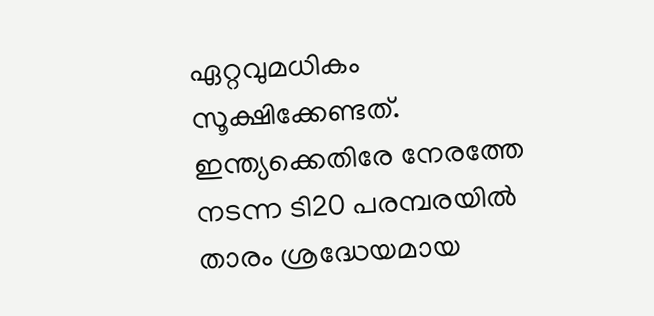ഏറ്റവുമധികം സൂക്ഷിക്കേണ്ടത്. ഇന്ത്യക്കെതിരേ നേരത്തേ നടന്ന ടി20 പരമ്പരയില്‍ താരം ശ്രദ്ധേയമായ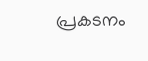പ്രകടനം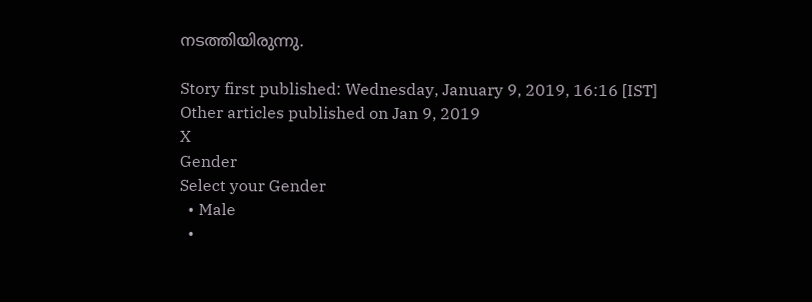നടത്തിയിരുന്നു.

Story first published: Wednesday, January 9, 2019, 16:16 [IST]
Other articles published on Jan 9, 2019
X
Gender
Select your Gender
  • Male
  •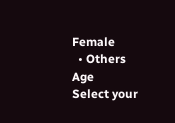Female
  • Others
Age
Select your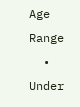Age Range
  • Under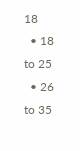18
  • 18 to 25
  • 26 to 35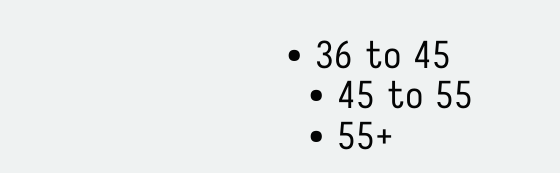• 36 to 45
  • 45 to 55
  • 55+